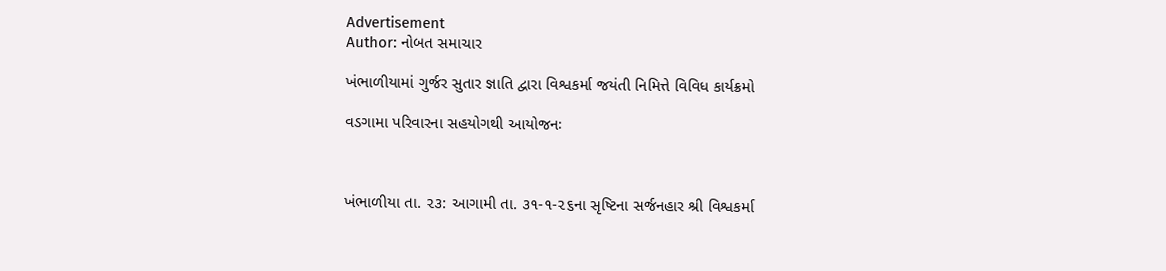Advertisement
Author: નોબત સમાચાર

ખંભાળીયામાં ગુર્જર સુતાર જ્ઞાતિ દ્વારા વિશ્વકર્મા જયંતી નિમિત્તે વિવિધ કાર્યક્રમો

વડગામા પરિવારના સહયોગથી આયોજનઃ



ખંભાળીયા તા. ૨૩: આગામી તા. ૩૧-૧-૨૬ના સૃષ્ટિના સર્જનહાર શ્રી વિશ્વકર્મા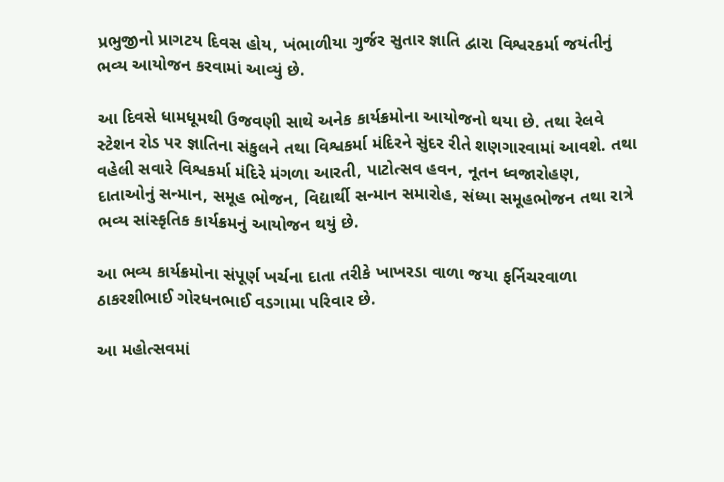પ્રભુજીનો પ્રાગટય દિવસ હોય, ખંભાળીયા ગુર્જર સુતાર જ્ઞાતિ દ્વારા વિશ્વરકર્મા જયંતીનું ભવ્ય આયોજન કરવામાં આવ્યું છે.

આ દિવસે ધામધૂમથી ઉજવણી સાથે અનેક કાર્યક્રમોના આયોજનો થયા છે. તથા રેલવે સ્ટેશન રોડ પર જ્ઞાતિના સંકુલને તથા વિશ્વકર્મા મંદિરને સુંદર રીતે શણગારવામાં આવશે. તથા વહેલી સવારે વિશ્વકર્મા મંદિરે મંગળા આરતી, પાટોત્સવ હવન, નૂતન ધ્વજારોહણ, દાતાઓનું સન્માન, સમૂહ ભોજન, વિદ્યાર્થી સન્માન સમારોહ, સંધ્યા સમૂહભોજન તથા રાત્રે ભવ્ય સાંસ્કૃતિક કાર્યક્રમનું આયોજન થયું છે.

આ ભવ્ય કાર્યક્રમોના સંપૂર્ણ ખર્ચના દાતા તરીકે ખાખરડા વાળા જયા ફર્નિચરવાળા ઠાકરશીભાઈ ગોરધનભાઈ વડગામા પરિવાર છે.

આ મહોત્સવમાં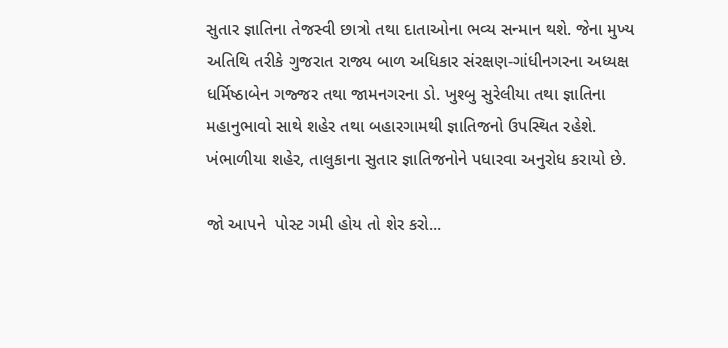સુતાર જ્ઞાતિના તેજસ્વી છાત્રો તથા દાતાઓના ભવ્ય સન્માન થશે. જેના મુખ્ય અતિથિ તરીકે ગુજરાત રાજ્ય બાળ અધિકાર સંરક્ષણ-ગાંધીનગરના અધ્યક્ષ ધર્મિષ્ઠાબેન ગજ્જર તથા જામનગરના ડો. ખુશ્બુ સુરેલીયા તથા જ્ઞાતિના મહાનુભાવો સાથે શહેર તથા બહારગામથી જ્ઞાતિજનો ઉપસ્થિત રહેશે. ખંભાળીયા શહેર, તાલુકાના સુતાર જ્ઞાતિજનોને પધારવા અનુરોધ કરાયો છે.

જો આપને  પોસ્ટ ગમી હોય તો શેર કરો...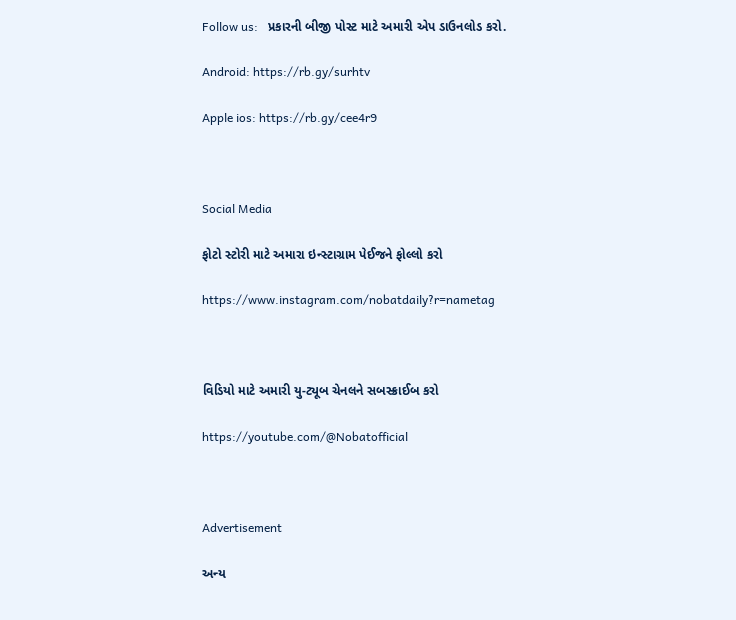Follow us:   પ્રકારની બીજી પોસ્ટ માટે અમારી એપ ડાઉનલોડ કરો.

Android: https://rb.gy/surhtv

Apple ios: https://rb.gy/cee4r9



Social Media

ફોટો સ્ટોરી માટે અમારા ઇન્સ્ટાગ્રામ પેઈજને ફોલ્લો કરો

https://www.instagram.com/nobatdaily?r=nametag



વિડિયો માટે અમારી યુ-ટ્યૂબ ચેનલને સબસ્ક્રાઈબ કરો

https://youtube.com/@Nobatofficial



Advertisement

અન્ય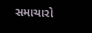સમાચારો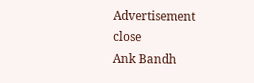Advertisement
close
Ank Bandh